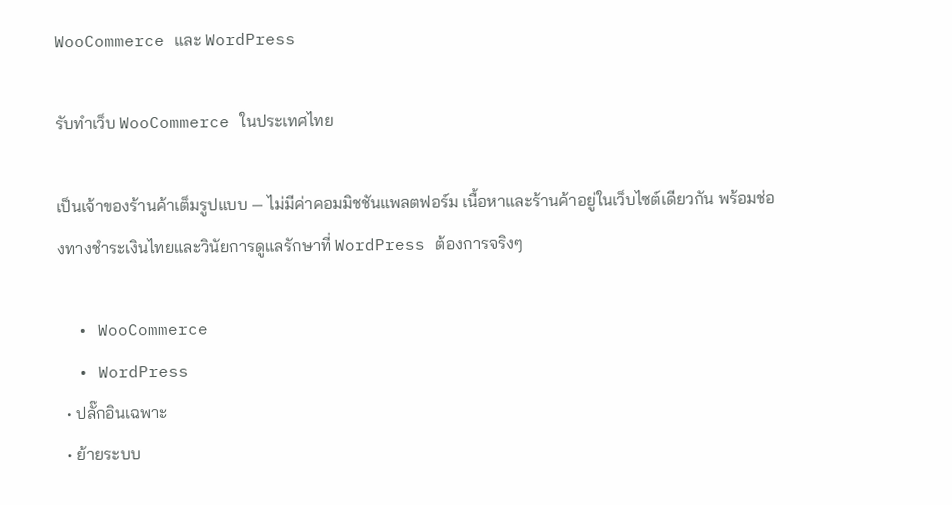WooCommerce และ WordPress

รับทำเว็บ WooCommerce ในประเทศไทย

เป็นเจ้าของร้านค้าเต็มรูปแบบ — ไม่มีค่าคอมมิชชันแพลตฟอร์ม เนื้อหาและร้านค้าอยู่ในเว็บไซต์เดียวกัน พร้อมช่องทางชำระเงินไทยและวินัยการดูแลรักษาที่ WordPress ต้องการจริงๆ

  • WooCommerce
  • WordPress
  • ปลั๊กอินเฉพาะ
  • ย้ายระบบ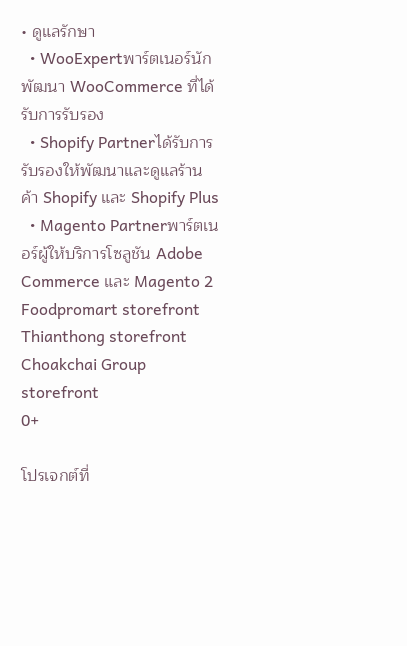• ดูแลรักษา
  • WooExpertพาร์ตเนอร์นักพัฒนา WooCommerce ที่ได้รับการรับรอง
  • Shopify Partnerได้รับการรับรองให้พัฒนาและดูแลร้านค้า Shopify และ Shopify Plus
  • Magento Partnerพาร์ตเนอร์ผู้ให้บริการโซลูชัน Adobe Commerce และ Magento 2
Foodpromart storefront
Thianthong storefront
Choakchai Group storefront
0+

โปรเจกต์ที่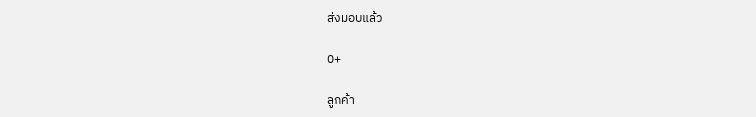ส่งมอบแล้ว

0+

ลูกค้า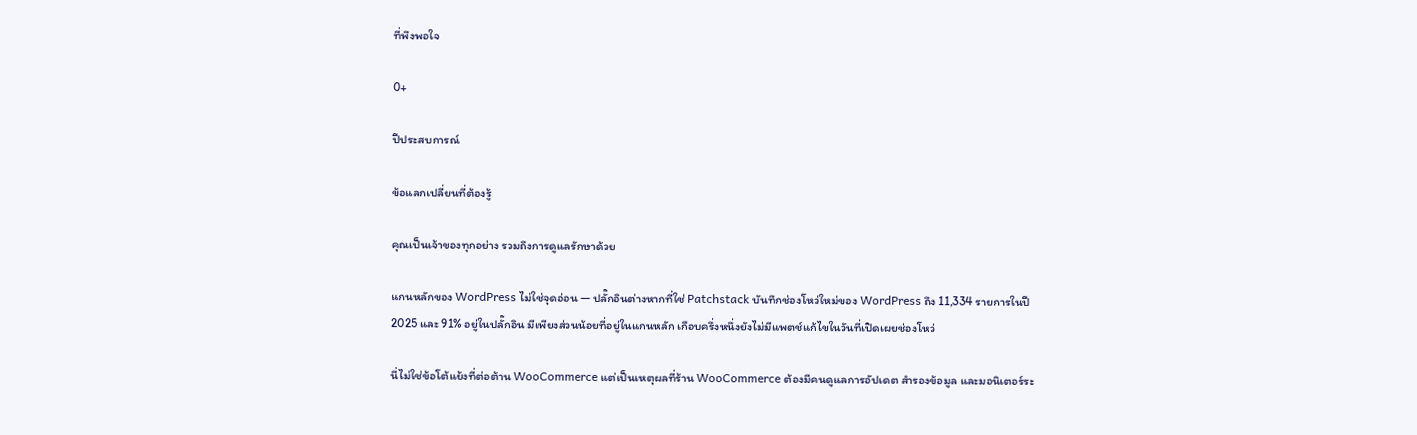ที่พึงพอใจ

0+

ปีประสบการณ์

ข้อแลกเปลี่ยนที่ต้องรู้

คุณเป็นเจ้าของทุกอย่าง รวมถึงการดูแลรักษาด้วย

แกนหลักของ WordPress ไม่ใช่จุดอ่อน — ปลั๊กอินต่างหากที่ใช่ Patchstack บันทึกช่องโหว่ใหม่ของ WordPress ถึง 11,334 รายการในปี 2025 และ 91% อยู่ในปลั๊กอิน มีเพียงส่วนน้อยที่อยู่ในแกนหลัก เกือบครึ่งหนึ่งยังไม่มีแพตช์แก้ไขในวันที่เปิดเผยช่องโหว่

นี่ไม่ใช่ข้อโต้แย้งที่ต่อต้าน WooCommerce แต่เป็นเหตุผลที่ร้าน WooCommerce ต้องมีคนดูแลการอัปเดต สำรองข้อมูล และมอนิเตอร์ระ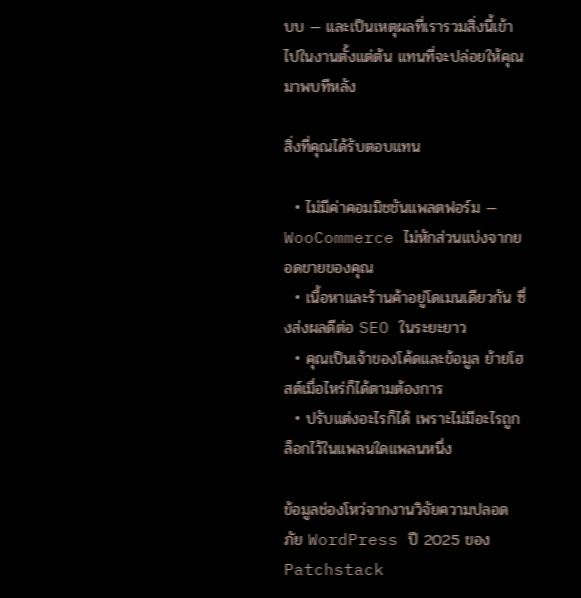บบ — และเป็นเหตุผลที่เรารวมสิ่งนี้เข้าไปในงานตั้งแต่ต้น แทนที่จะปล่อยให้คุณมาพบทีหลัง

สิ่งที่คุณได้รับตอบแทน

  • ไม่มีค่าคอมมิชชันแพลตฟอร์ม — WooCommerce ไม่หักส่วนแบ่งจากยอดขายของคุณ
  • เนื้อหาและร้านค้าอยู่โดเมนเดียวกัน ซึ่งส่งผลดีต่อ SEO ในระยะยาว
  • คุณเป็นเจ้าของโค้ดและข้อมูล ย้ายโฮสต์เมื่อไหร่ก็ได้ตามต้องการ
  • ปรับแต่งอะไรก็ได้ เพราะไม่มีอะไรถูกล็อกไว้ในแพลนใดแพลนหนึ่ง

ข้อมูลช่องโหว่จากงานวิจัยความปลอดภัย WordPress ปี 2025 ของ Patchstack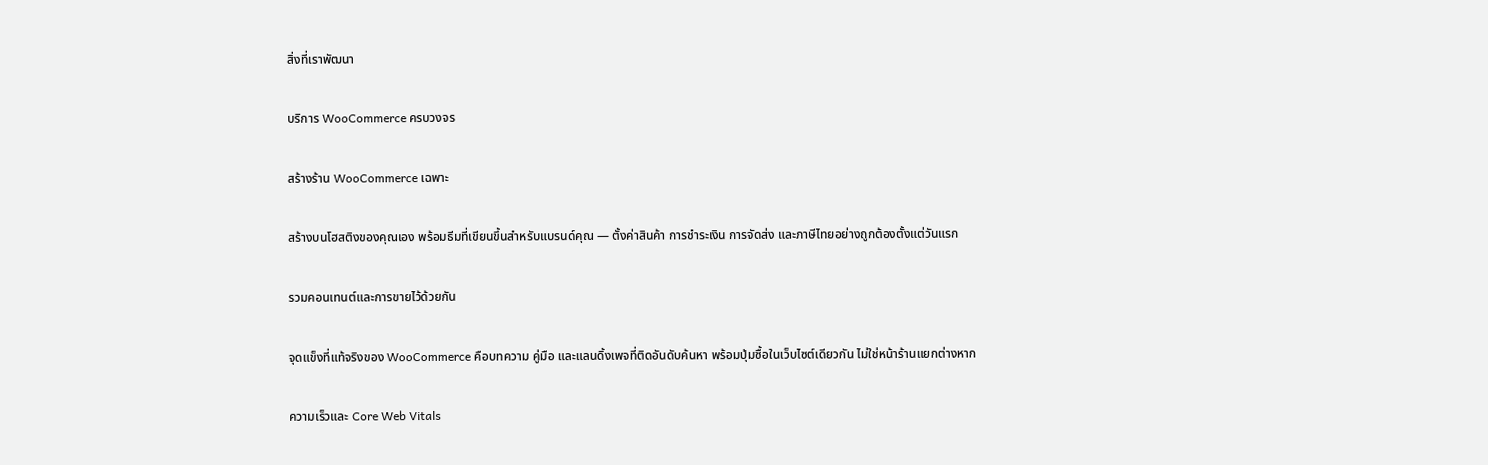สิ่งที่เราพัฒนา

บริการ WooCommerce ครบวงจร

สร้างร้าน WooCommerce เฉพาะ

สร้างบนโฮสติงของคุณเอง พร้อมธีมที่เขียนขึ้นสำหรับแบรนด์คุณ — ตั้งค่าสินค้า การชำระเงิน การจัดส่ง และภาษีไทยอย่างถูกต้องตั้งแต่วันแรก

รวมคอนเทนต์และการขายไว้ด้วยกัน

จุดแข็งที่แท้จริงของ WooCommerce คือบทความ คู่มือ และแลนดิ้งเพจที่ติดอันดับค้นหา พร้อมปุ่มซื้อในเว็บไซต์เดียวกัน ไม่ใช่หน้าร้านแยกต่างหาก

ความเร็วและ Core Web Vitals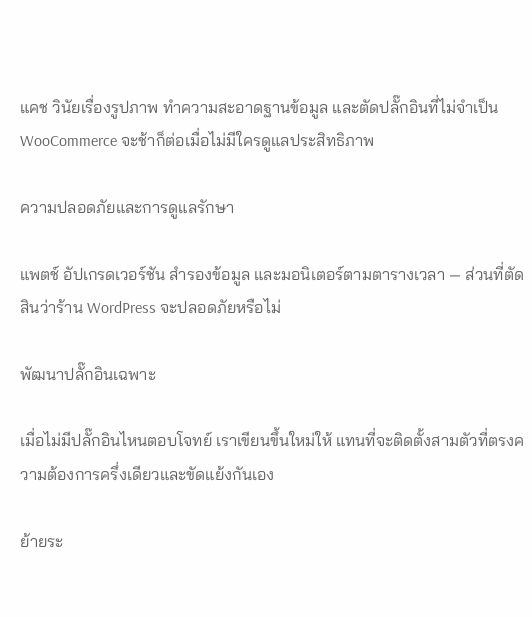แคช วินัยเรื่องรูปภาพ ทำความสะอาดฐานข้อมูล และตัดปลั๊กอินที่ไม่จำเป็น WooCommerce จะช้าก็ต่อเมื่อไม่มีใครดูแลประสิทธิภาพ

ความปลอดภัยและการดูแลรักษา

แพตช์ อัปเกรดเวอร์ชัน สำรองข้อมูล และมอนิเตอร์ตามตารางเวลา — ส่วนที่ตัดสินว่าร้าน WordPress จะปลอดภัยหรือไม่

พัฒนาปลั๊กอินเฉพาะ

เมื่อไม่มีปลั๊กอินไหนตอบโจทย์ เราเขียนขึ้นใหม่ให้ แทนที่จะติดตั้งสามตัวที่ตรงความต้องการครึ่งเดียวและขัดแย้งกันเอง

ย้ายระ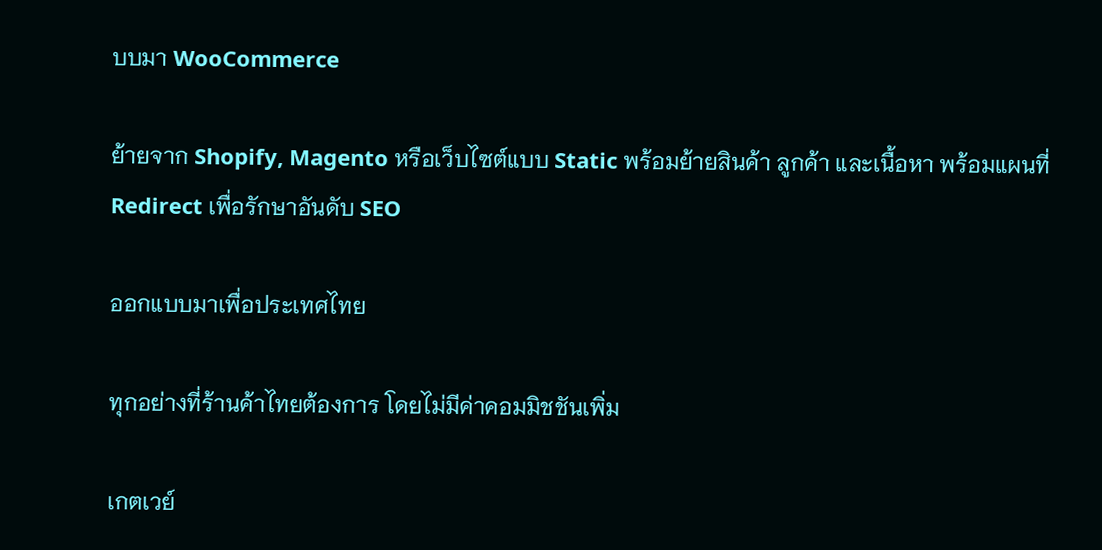บบมา WooCommerce

ย้ายจาก Shopify, Magento หรือเว็บไซต์แบบ Static พร้อมย้ายสินค้า ลูกค้า และเนื้อหา พร้อมแผนที่ Redirect เพื่อรักษาอันดับ SEO

ออกแบบมาเพื่อประเทศไทย

ทุกอย่างที่ร้านค้าไทยต้องการ โดยไม่มีค่าคอมมิชชันเพิ่ม

เกตเวย์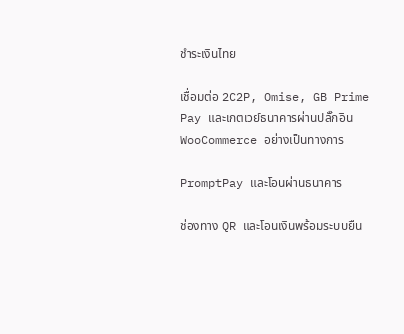ชำระเงินไทย

เชื่อมต่อ 2C2P, Omise, GB Prime Pay และเกตเวย์ธนาคารผ่านปลั๊กอิน WooCommerce อย่างเป็นทางการ

PromptPay และโอนผ่านธนาคาร

ช่องทาง QR และโอนเงินพร้อมระบบยืน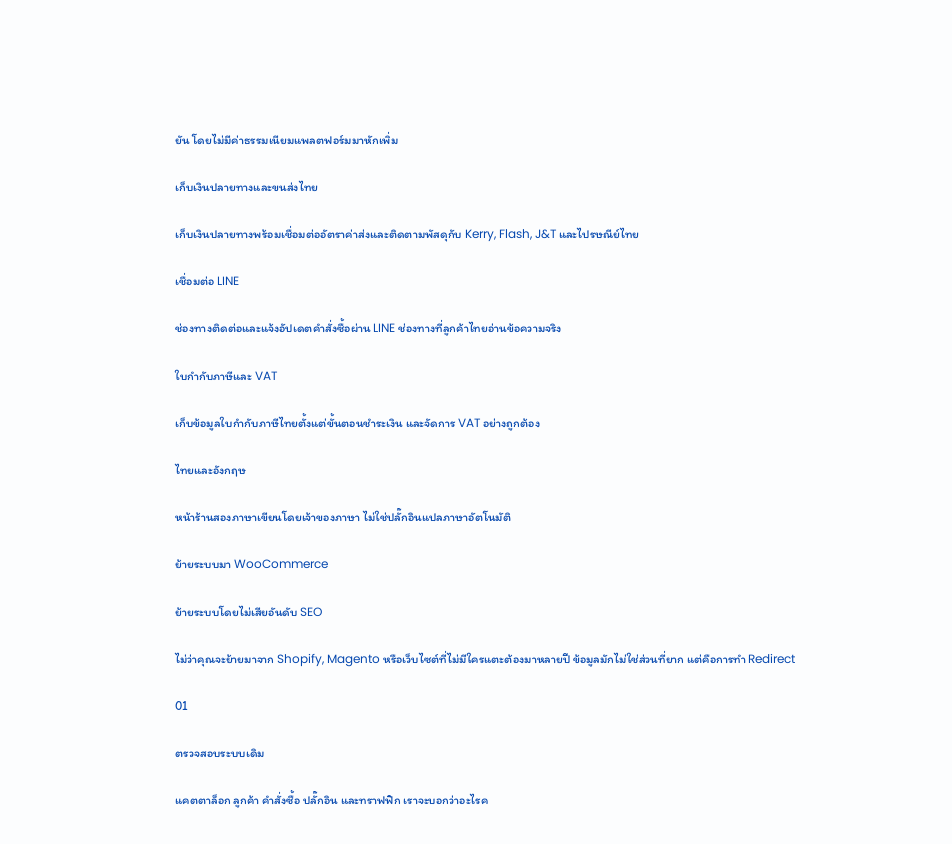ยัน โดยไม่มีค่าธรรมเนียมแพลตฟอร์มมาหักเพิ่ม

เก็บเงินปลายทางและขนส่งไทย

เก็บเงินปลายทางพร้อมเชื่อมต่ออัตราค่าส่งและติดตามพัสดุกับ Kerry, Flash, J&T และไปรษณีย์ไทย

เชื่อมต่อ LINE

ช่องทางติดต่อและแจ้งอัปเดตคำสั่งซื้อผ่าน LINE ช่องทางที่ลูกค้าไทยอ่านข้อความจริง

ใบกำกับภาษีและ VAT

เก็บข้อมูลใบกำกับภาษีไทยตั้งแต่ขั้นตอนชำระเงิน และจัดการ VAT อย่างถูกต้อง

ไทยและอังกฤษ

หน้าร้านสองภาษาเขียนโดยเจ้าของภาษา ไม่ใช่ปลั๊กอินแปลภาษาอัตโนมัติ

ย้ายระบบมา WooCommerce

ย้ายระบบโดยไม่เสียอันดับ SEO

ไม่ว่าคุณจะย้ายมาจาก Shopify, Magento หรือเว็บไซต์ที่ไม่มีใครแตะต้องมาหลายปี ข้อมูลมักไม่ใช่ส่วนที่ยาก แต่คือการทำ Redirect

01

ตรวจสอบระบบเดิม

แคตตาล็อก ลูกค้า คำสั่งซื้อ ปลั๊กอิน และทราฟฟิก เราจะบอกว่าอะไรค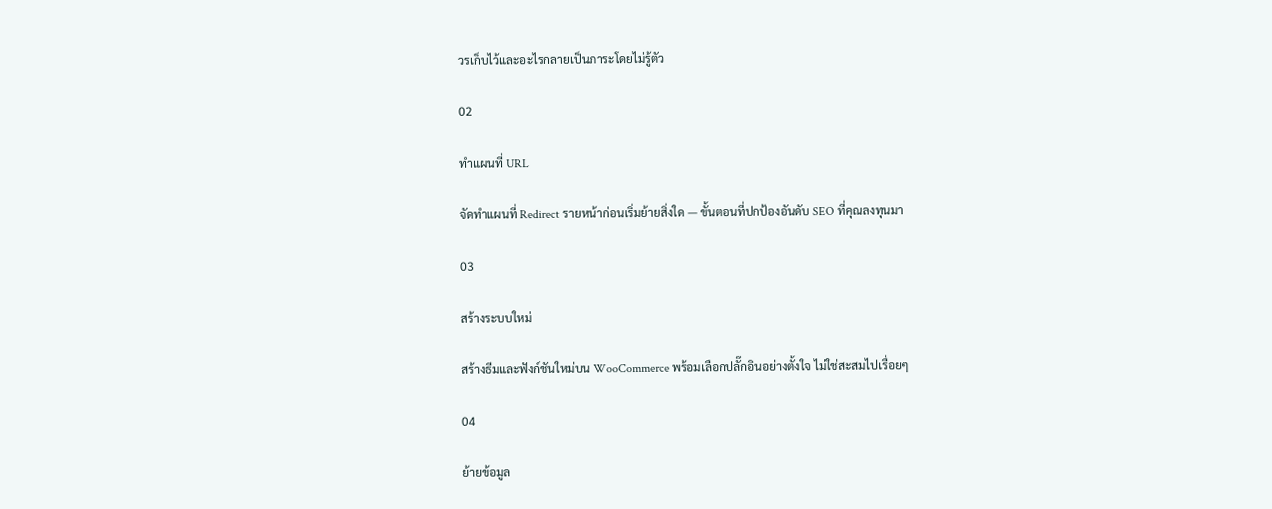วรเก็บไว้และอะไรกลายเป็นภาระโดยไม่รู้ตัว

02

ทำแผนที่ URL

จัดทำแผนที่ Redirect รายหน้าก่อนเริ่มย้ายสิ่งใด — ขั้นตอนที่ปกป้องอันดับ SEO ที่คุณลงทุนมา

03

สร้างระบบใหม่

สร้างธีมและฟังก์ชันใหม่บน WooCommerce พร้อมเลือกปลั๊กอินอย่างตั้งใจ ไม่ใช่สะสมไปเรื่อยๆ

04

ย้ายข้อมูล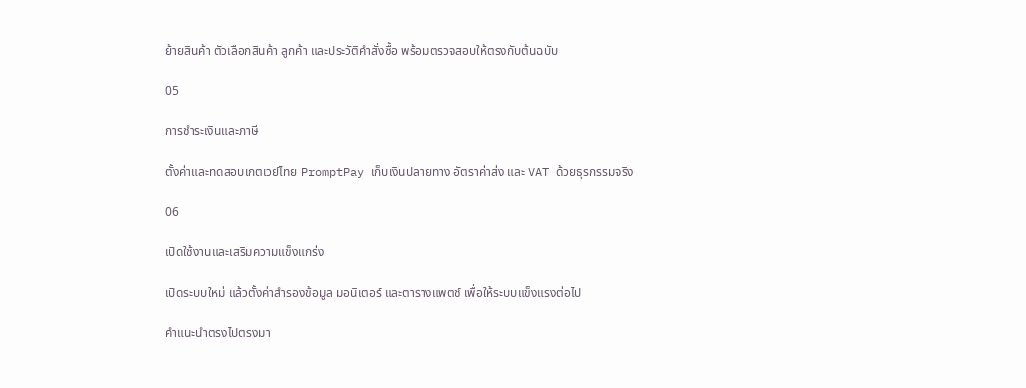ย้ายสินค้า ตัวเลือกสินค้า ลูกค้า และประวัติคำสั่งซื้อ พร้อมตรวจสอบให้ตรงกับต้นฉบับ

05

การชำระเงินและภาษี

ตั้งค่าและทดสอบเกตเวย์ไทย PromptPay เก็บเงินปลายทาง อัตราค่าส่ง และ VAT ด้วยธุรกรรมจริง

06

เปิดใช้งานและเสริมความแข็งแกร่ง

เปิดระบบใหม่ แล้วตั้งค่าสำรองข้อมูล มอนิเตอร์ และตารางแพตช์ เพื่อให้ระบบแข็งแรงต่อไป

คำแนะนำตรงไปตรงมา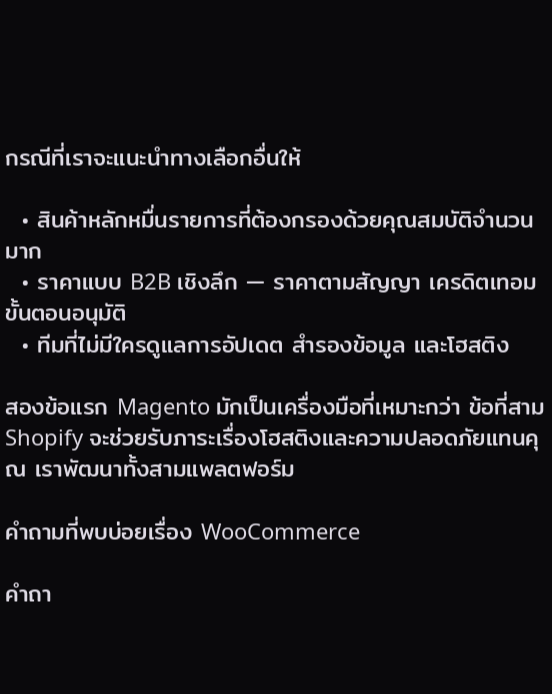กรณีที่เราจะแนะนำทางเลือกอื่นให้

  • สินค้าหลักหมื่นรายการที่ต้องกรองด้วยคุณสมบัติจำนวนมาก
  • ราคาแบบ B2B เชิงลึก — ราคาตามสัญญา เครดิตเทอม ขั้นตอนอนุมัติ
  • ทีมที่ไม่มีใครดูแลการอัปเดต สำรองข้อมูล และโฮสติง

สองข้อแรก Magento มักเป็นเครื่องมือที่เหมาะกว่า ข้อที่สาม Shopify จะช่วยรับภาระเรื่องโฮสติงและความปลอดภัยแทนคุณ เราพัฒนาทั้งสามแพลตฟอร์ม

คำถามที่พบบ่อยเรื่อง WooCommerce

คำถา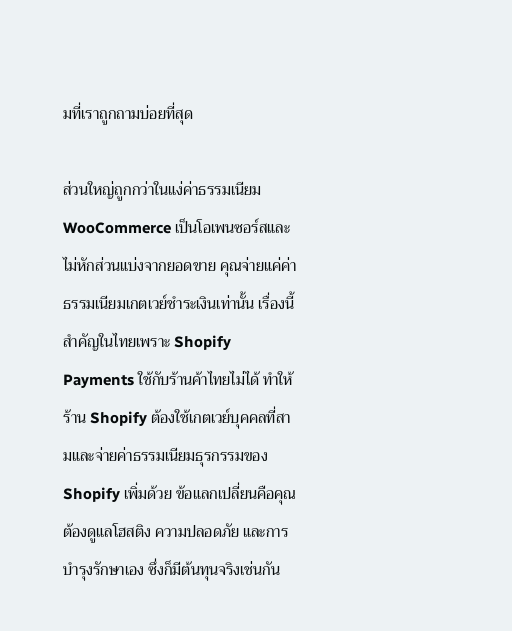มที่เราถูกถามบ่อยที่สุด

ส่วนใหญ่ถูกกว่าในแง่ค่าธรรมเนียม WooCommerce เป็นโอเพนซอร์สและไม่หักส่วนแบ่งจากยอดขาย คุณจ่ายแค่ค่าธรรมเนียมเกตเวย์ชำระเงินเท่านั้น เรื่องนี้สำคัญในไทยเพราะ Shopify Payments ใช้กับร้านค้าไทยไม่ได้ ทำให้ร้าน Shopify ต้องใช้เกตเวย์บุคคลที่สามและจ่ายค่าธรรมเนียมธุรกรรมของ Shopify เพิ่มด้วย ข้อแลกเปลี่ยนคือคุณต้องดูแลโฮสติง ความปลอดภัย และการบำรุงรักษาเอง ซึ่งก็มีต้นทุนจริงเช่นกัน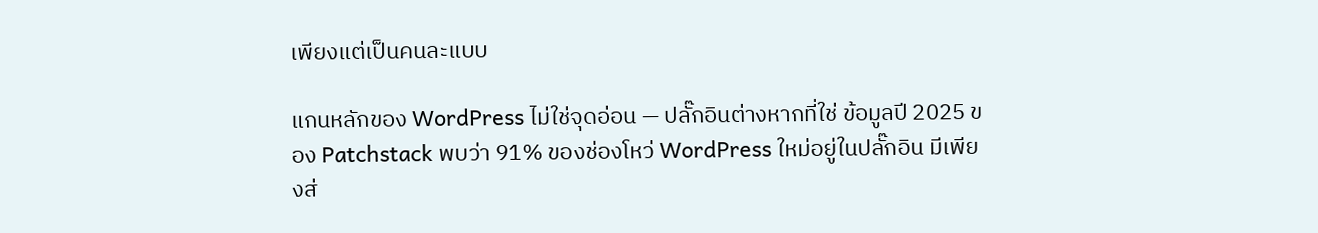เพียงแต่เป็นคนละแบบ

แกนหลักของ WordPress ไม่ใช่จุดอ่อน — ปลั๊กอินต่างหากที่ใช่ ข้อมูลปี 2025 ของ Patchstack พบว่า 91% ของช่องโหว่ WordPress ใหม่อยู่ในปลั๊กอิน มีเพียงส่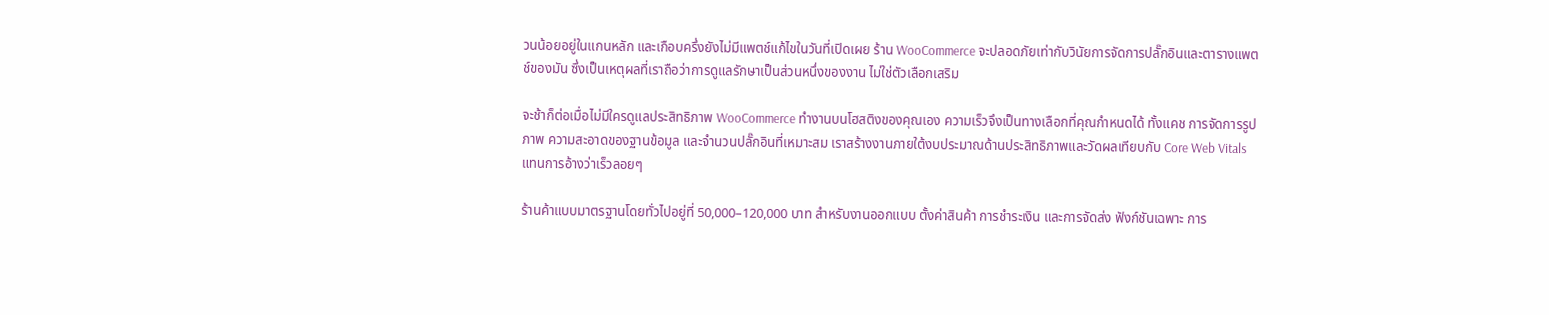วนน้อยอยู่ในแกนหลัก และเกือบครึ่งยังไม่มีแพตช์แก้ไขในวันที่เปิดเผย ร้าน WooCommerce จะปลอดภัยเท่ากับวินัยการจัดการปลั๊กอินและตารางแพตช์ของมัน ซึ่งเป็นเหตุผลที่เราถือว่าการดูแลรักษาเป็นส่วนหนึ่งของงาน ไม่ใช่ตัวเลือกเสริม

จะช้าก็ต่อเมื่อไม่มีใครดูแลประสิทธิภาพ WooCommerce ทำงานบนโฮสติงของคุณเอง ความเร็วจึงเป็นทางเลือกที่คุณกำหนดได้ ทั้งแคช การจัดการรูปภาพ ความสะอาดของฐานข้อมูล และจำนวนปลั๊กอินที่เหมาะสม เราสร้างงานภายใต้งบประมาณด้านประสิทธิภาพและวัดผลเทียบกับ Core Web Vitals แทนการอ้างว่าเร็วลอยๆ

ร้านค้าแบบมาตรฐานโดยทั่วไปอยู่ที่ 50,000–120,000 บาท สำหรับงานออกแบบ ตั้งค่าสินค้า การชำระเงิน และการจัดส่ง ฟังก์ชันเฉพาะ การ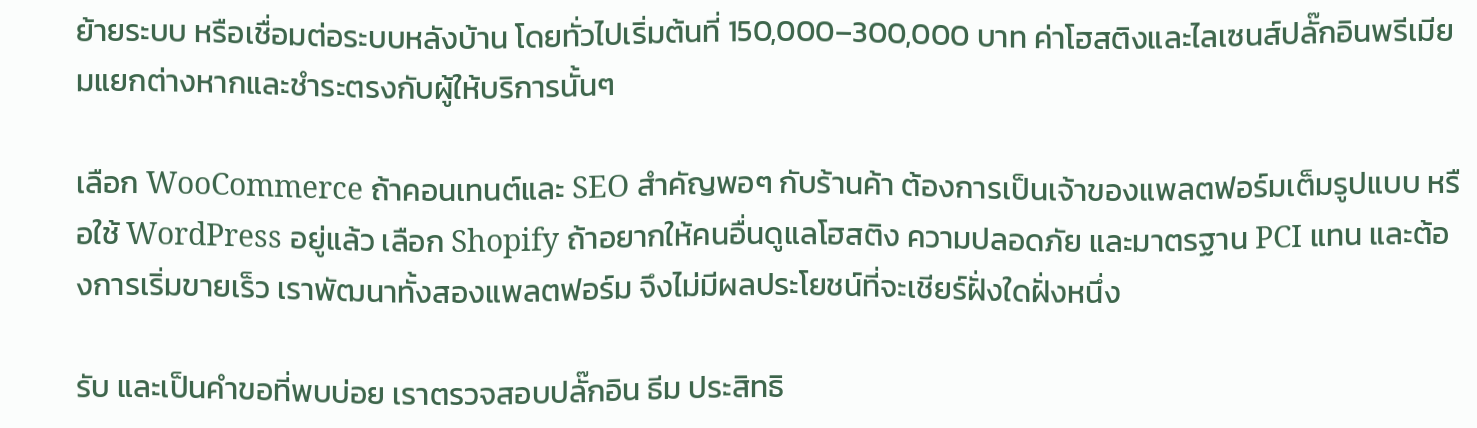ย้ายระบบ หรือเชื่อมต่อระบบหลังบ้าน โดยทั่วไปเริ่มต้นที่ 150,000–300,000 บาท ค่าโฮสติงและไลเซนส์ปลั๊กอินพรีเมียมแยกต่างหากและชำระตรงกับผู้ให้บริการนั้นๆ

เลือก WooCommerce ถ้าคอนเทนต์และ SEO สำคัญพอๆ กับร้านค้า ต้องการเป็นเจ้าของแพลตฟอร์มเต็มรูปแบบ หรือใช้ WordPress อยู่แล้ว เลือก Shopify ถ้าอยากให้คนอื่นดูแลโฮสติง ความปลอดภัย และมาตรฐาน PCI แทน และต้องการเริ่มขายเร็ว เราพัฒนาทั้งสองแพลตฟอร์ม จึงไม่มีผลประโยชน์ที่จะเชียร์ฝั่งใดฝั่งหนึ่ง

รับ และเป็นคำขอที่พบบ่อย เราตรวจสอบปลั๊กอิน ธีม ประสิทธิ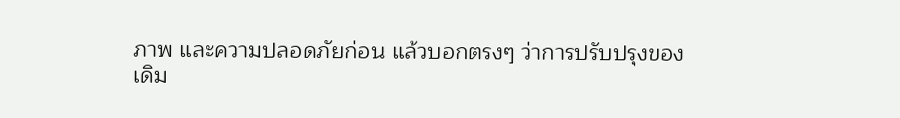ภาพ และความปลอดภัยก่อน แล้วบอกตรงๆ ว่าการปรับปรุงของเดิม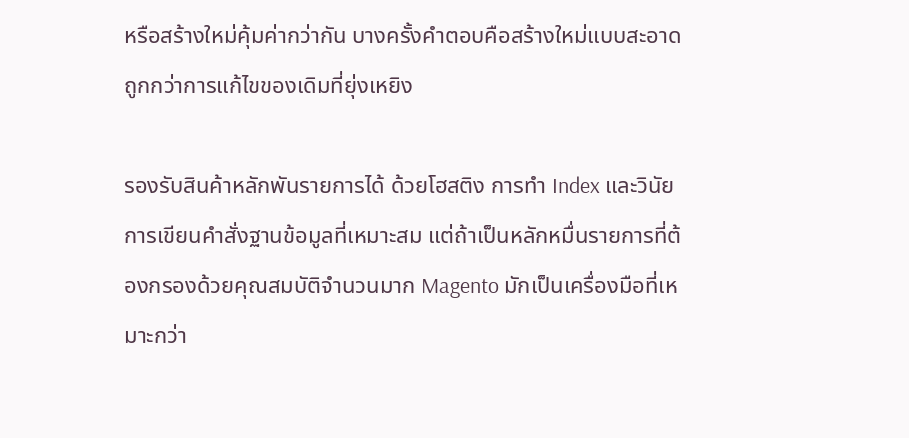หรือสร้างใหม่คุ้มค่ากว่ากัน บางครั้งคำตอบคือสร้างใหม่แบบสะอาดถูกกว่าการแก้ไขของเดิมที่ยุ่งเหยิง

รองรับสินค้าหลักพันรายการได้ ด้วยโฮสติง การทำ Index และวินัยการเขียนคำสั่งฐานข้อมูลที่เหมาะสม แต่ถ้าเป็นหลักหมื่นรายการที่ต้องกรองด้วยคุณสมบัติจำนวนมาก Magento มักเป็นเครื่องมือที่เหมาะกว่า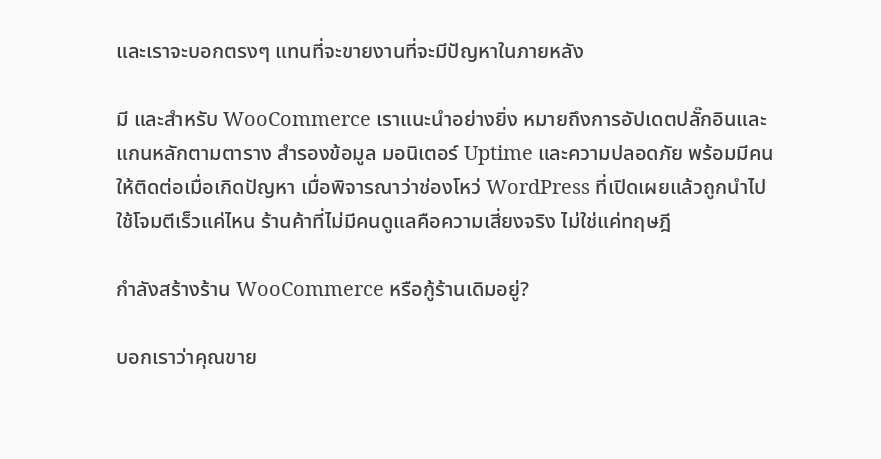และเราจะบอกตรงๆ แทนที่จะขายงานที่จะมีปัญหาในภายหลัง

มี และสำหรับ WooCommerce เราแนะนำอย่างยิ่ง หมายถึงการอัปเดตปลั๊กอินและแกนหลักตามตาราง สำรองข้อมูล มอนิเตอร์ Uptime และความปลอดภัย พร้อมมีคนให้ติดต่อเมื่อเกิดปัญหา เมื่อพิจารณาว่าช่องโหว่ WordPress ที่เปิดเผยแล้วถูกนำไปใช้โจมตีเร็วแค่ไหน ร้านค้าที่ไม่มีคนดูแลคือความเสี่ยงจริง ไม่ใช่แค่ทฤษฎี

กำลังสร้างร้าน WooCommerce หรือกู้ร้านเดิมอยู่?

บอกเราว่าคุณขาย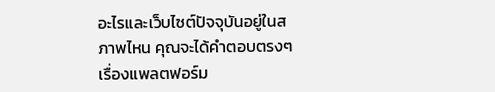อะไรและเว็บไซต์ปัจจุบันอยู่ในสภาพไหน คุณจะได้คำตอบตรงๆ เรื่องแพลตฟอร์ม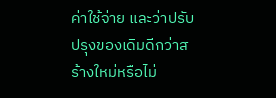ค่าใช้จ่าย และว่าปรับปรุงของเดิมดีกว่าสร้างใหม่หรือไม่